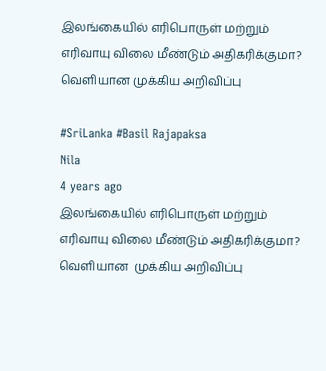இலங்கையில் எரிபொருள் மற்றும் எரிவாயு விலை மீண்டும் அதிகரிக்குமா? வெளியான முக்கிய அறிவிப்பு

#SriLanka #Basil Rajapaksa
Nila
4 years ago
இலங்கையில் எரிபொருள் மற்றும் எரிவாயு விலை மீண்டும் அதிகரிக்குமா?  வெளியான  முக்கிய அறிவிப்பு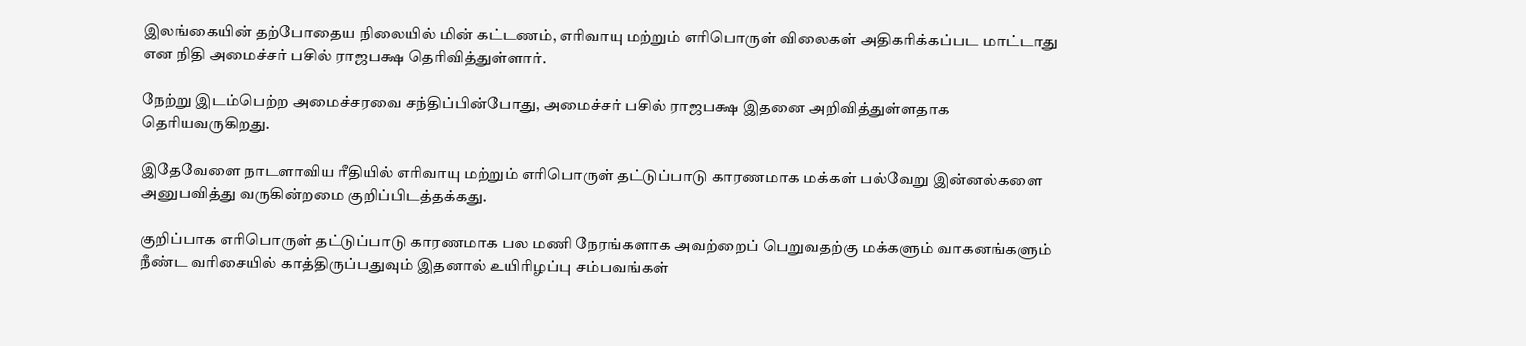இலங்கையின் தற்போதைய நிலையில் மின் கட்டணம், எரிவாயு மற்றும் எரிபொருள் விலைகள் அதிகரிக்கப்பட மாட்டாது என நிதி அமைச்சர் பசில் ராஜபக்ஷ தெரிவித்துள்ளார்.

நேற்று இடம்பெற்ற அமைச்சரவை சந்திப்பின்போது, அமைச்சர் பசில் ராஜபக்ஷ இதனை அறிவித்துள்ளதாக தெரியவருகிறது.

இதேவேளை நாடளாவிய ரீதியில் எரிவாயு மற்றும் எரிபொருள் தட்டுப்பாடு காரணமாக மக்கள் பல்வேறு இன்னல்களை அனுபவித்து வருகின்றமை குறிப்பிடத்தக்கது.

குறிப்பாக எரிபொருள் தட்டுப்பாடு காரணமாக பல மணி நேரங்களாக அவற்றைப் பெறுவதற்கு மக்களும் வாகனங்களும் நீண்ட வரிசையில் காத்திருப்பதுவும் இதனால் உயிரிழப்பு சம்பவங்கள்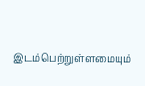இடம்பெற்றுள்ளமையும்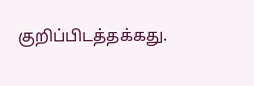குறிப்பிடத்தக்கது.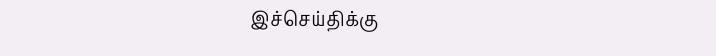இச்செய்திக்கு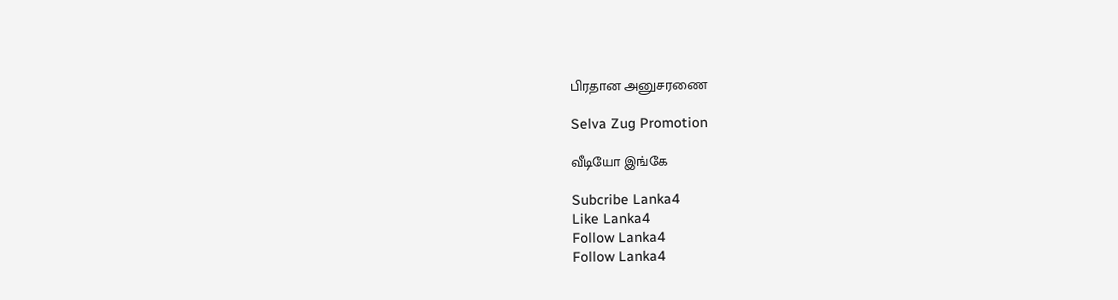பிரதான அனுசரணை

Selva Zug Promotion

வீடியோ இங்கே

Subcribe Lanka4
Like Lanka4
Follow Lanka4
Follow Lanka4